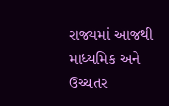રાજ્યમાં આજથી માધ્યમિક અને ઉચ્ચતર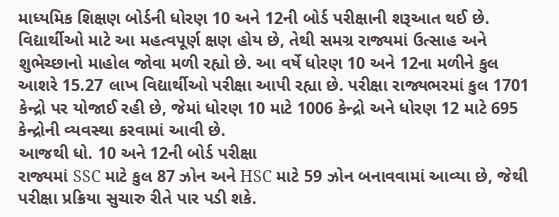માધ્યમિક શિક્ષણ બોર્ડની ધોરણ 10 અને 12ની બોર્ડ પરીક્ષાની શરૂઆત થઈ છે. વિદ્યાર્થીઓ માટે આ મહત્વપૂર્ણ ક્ષણ હોય છે, તેથી સમગ્ર રાજ્યમાં ઉત્સાહ અને શુભેચ્છાનો માહોલ જોવા મળી રહ્યો છે. આ વર્ષે ધોરણ 10 અને 12ના મળીને કુલ આશરે 15.27 લાખ વિદ્યાર્થીઓ પરીક્ષા આપી રહ્યા છે. પરીક્ષા રાજ્યભરમાં કુલ 1701 કેન્દ્રો પર યોજાઈ રહી છે, જેમાં ધોરણ 10 માટે 1006 કેન્દ્રો અને ધોરણ 12 માટે 695 કેન્દ્રોની વ્યવસ્થા કરવામાં આવી છે.
આજથી ધો. 10 અને 12ની બોર્ડ પરીક્ષા
રાજ્યમાં SSC માટે કુલ 87 ઝોન અને HSC માટે 59 ઝોન બનાવવામાં આવ્યા છે, જેથી પરીક્ષા પ્રક્રિયા સુચારુ રીતે પાર પડી શકે.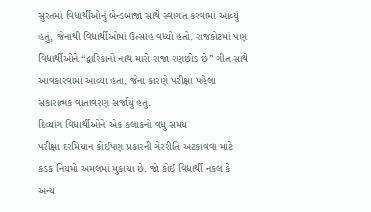સુરતમાં વિદ્યાર્થીઓનું બેન્ડબાજા સાથે સ્વાગત કરવામાં આવ્યું હતું, જેનાથી વિદ્યાર્થીઓમાં ઉત્સાહ વધ્યો હતો. રાજકોટમાં પણ વિદ્યાર્થીઓને “દ્વારિકાનો નાથ મારો રાજા રણછોડ છે” ગીત સાથે આવકારવામાં આવ્યા હતા, જેના કારણે પરીક્ષા પહેલા સકારાત્મક વાતાવરણ સર્જાયું હતું.
દિવ્યાંગ વિધાર્થીઓને એક કલાકનો વધુ સમય
પરીક્ષા દરમિયાન કોઈપણ પ્રકારની ગેરરીતિ અટકાવવા માટે કડક નિયમો અમલમાં મુકાયા છે. જો કોઈ વિદ્યાર્થી નકલ કે અન્ય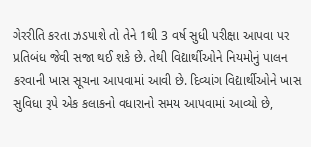ગેરરીતિ કરતા ઝડપાશે તો તેને 1થી 3 વર્ષ સુધી પરીક્ષા આપવા પર પ્રતિબંધ જેવી સજા થઈ શકે છે. તેથી વિદ્યાર્થીઓને નિયમોનું પાલન કરવાની ખાસ સૂચના આપવામાં આવી છે. દિવ્યાંગ વિદ્યાર્થીઓને ખાસ સુવિધા રૂપે એક કલાકનો વધારાનો સમય આપવામાં આવ્યો છે,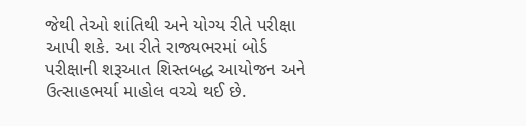જેથી તેઓ શાંતિથી અને યોગ્ય રીતે પરીક્ષા આપી શકે. આ રીતે રાજ્યભરમાં બોર્ડ પરીક્ષાની શરૂઆત શિસ્તબદ્ધ આયોજન અને ઉત્સાહભર્યા માહોલ વચ્ચે થઈ છે.